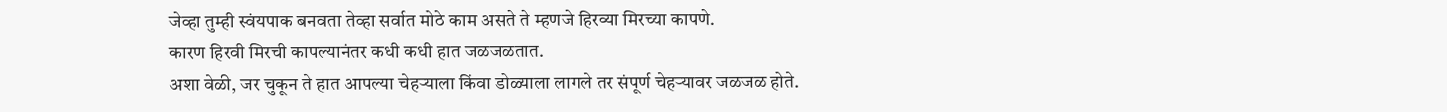जेव्हा तुम्ही स्वंयपाक बनवता तेव्हा सर्वात मोठे काम असते ते म्हणजे हिरव्या मिरच्या कापणे.
कारण हिरवी मिरची कापल्यानंतर कधी कधी हात जळजळतात.
अशा वेळी, जर चुकून ते हात आपल्या चेहऱ्याला किंवा डोळ्याला लागले तर संपूर्ण चेहऱ्यावर जळजळ होते.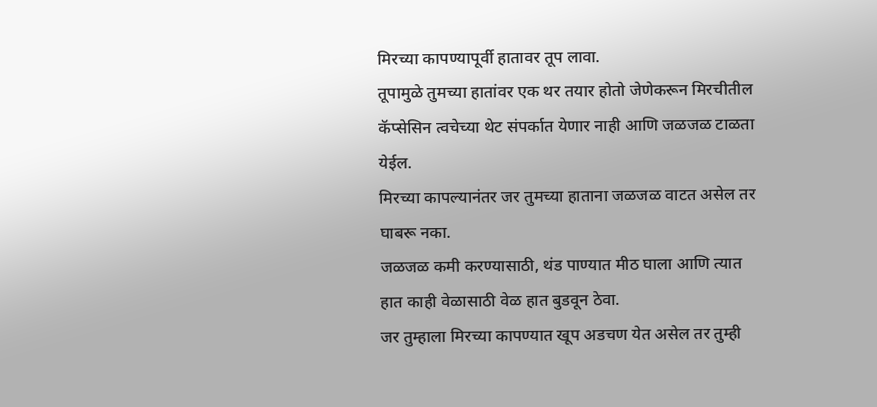मिरच्या कापण्यापूर्वी हातावर तूप लावा.
तूपामुळे तुमच्या हातांवर एक थर तयार होतो जेणेकरून मिरचीतील कॅप्सेसिन त्वचेच्या थेट संपर्कात येणार नाही आणि जळजळ टाळता येईल.
मिरच्या कापल्यानंतर जर तुमच्या हाताना जळजळ वाटत असेल तर घाबरू नका.
जळजळ कमी करण्यासाठी, थंड पाण्यात मीठ घाला आणि त्यात हात काही वेळासाठी वेळ हात बुडवून ठेवा.
जर तुम्हाला मिरच्या कापण्यात खूप अडचण येत असेल तर तुम्ही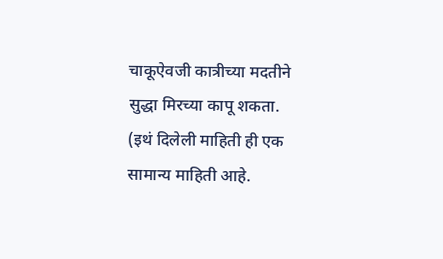चाकूऐवजी कात्रीच्या मदतीने सुद्धा मिरच्या कापू शकता.
(इथं दिलेली माहिती ही एक सामान्य माहिती आहे.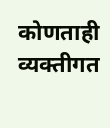कोणताही व्यक्तीगत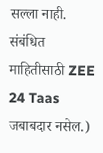सल्ला नाही. संबंधित माहितीसाठी ZEE 24 Taas जबाबदार नसेल.)